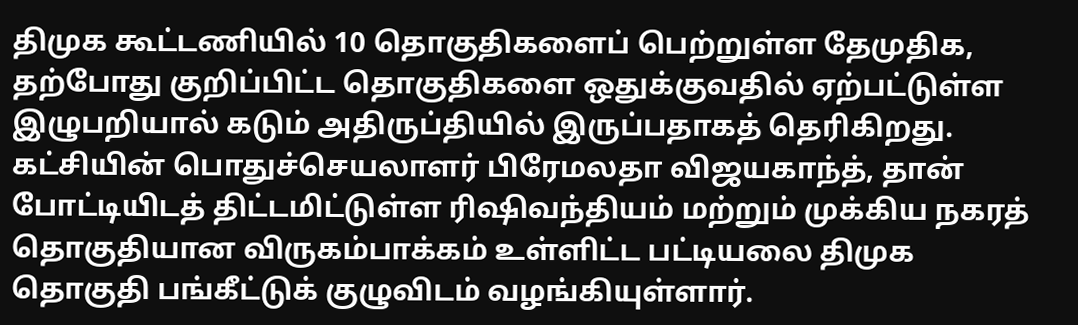திமுக கூட்டணியில் 10 தொகுதிகளைப் பெற்றுள்ள தேமுதிக, தற்போது குறிப்பிட்ட தொகுதிகளை ஒதுக்குவதில் ஏற்பட்டுள்ள இழுபறியால் கடும் அதிருப்தியில் இருப்பதாகத் தெரிகிறது. கட்சியின் பொதுச்செயலாளர் பிரேமலதா விஜயகாந்த், தான் போட்டியிடத் திட்டமிட்டுள்ள ரிஷிவந்தியம் மற்றும் முக்கிய நகரத் தொகுதியான விருகம்பாக்கம் உள்ளிட்ட பட்டியலை திமுக தொகுதி பங்கீட்டுக் குழுவிடம் வழங்கியுள்ளார்.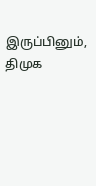இருப்பினும், திமுக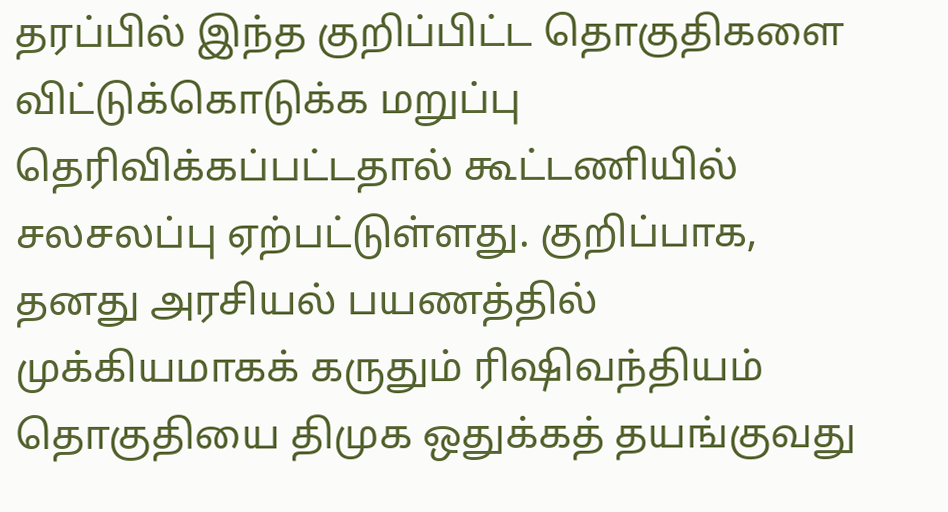தரப்பில் இந்த குறிப்பிட்ட தொகுதிகளை விட்டுக்கொடுக்க மறுப்பு தெரிவிக்கப்பட்டதால் கூட்டணியில் சலசலப்பு ஏற்பட்டுள்ளது. குறிப்பாக, தனது அரசியல் பயணத்தில் முக்கியமாகக் கருதும் ரிஷிவந்தியம் தொகுதியை திமுக ஒதுக்கத் தயங்குவது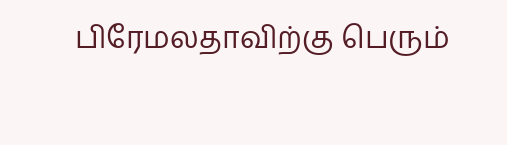பிரேமலதாவிற்கு பெரும்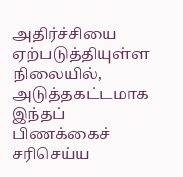அதிர்ச்சியை ஏற்படுத்தியுள்ள நிலையில், அடுத்தகட்டமாக இந்தப் பிணக்கைச் சரிசெய்ய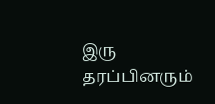இரு தரப்பினரும்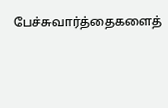பேச்சுவார்த்தைகளைத்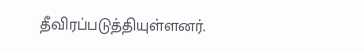தீவிரப்படுத்தியுள்ளனர்.